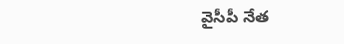వైసీపీ నేత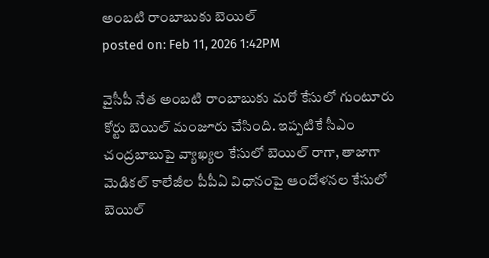అంబటి రాంబాబుకు బెయిల్
posted on: Feb 11, 2026 1:42PM

వైసీపీ నేత అంబటి రాంబాబుకు మరో కేసులో గుంటూరు కోర్టు బెయిల్ మంజూరు చేసింది. ఇప్పటికే సీఎం చంద్రబాబుపై వ్యాఖ్యల కేసులో బెయిల్ రాగా, తాజాగా మెడికల్ కాలేజీల పీపీఏ విధానంపై ఆందోళనల కేసులో బెయిల్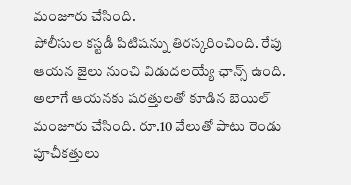మంజూరు చేసింది.
పోలీసుల కస్టడీ పిటిషన్ను తిరస్కరించింది. రేపు ఆయన జైలు నుంచి విడుదలయ్యే ఛాన్స్ ఉంది. అలాగే ఆయనకు షరత్తులతో కూడిన బెయిల్ మంజూరు చేసింది. రూ.10 వేలుతో పాటు రెండు పూచీకత్తులు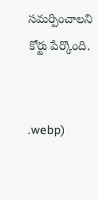సమర్పించాలని కోర్టు పేర్కొంది.


.webp)